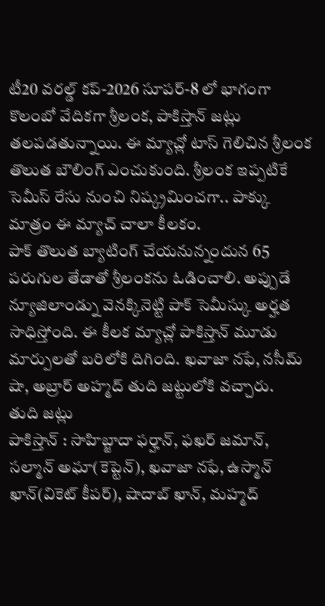టీ20 వరల్డ్ కప్-2026 సూపర్-8 లో భాగంగా కొలంబో వేదికగా శ్రీలంక, పాకిస్తాన్ జట్లు తలపడతున్నాయి. ఈ మ్యాచ్లో టాస్ గెలిచిన శ్రీలంక తొలుత బౌలింగ్ ఎంచుకుంది. శ్రీలంక ఇప్పటికే సెమీస్ రేసు నుంచి నిష్క్రమించగా.. పాక్కు మాత్రం ఈ మ్యాచ్ చాలా కీలకం.
పాక్ తొలుత బ్యాటింగ్ చేయనున్నందున 65 పరుగుల తేడాతో శ్రీలంకను ఓడించాలి. అప్పుడే న్యూజిలాండ్ను వెనక్కినెట్టి పాక్ సెమీస్కు అర్హత సాధిస్తోంది. ఈ కీలక మ్యాచ్లో పాకిస్తాన్ మూడు మార్పులతో బరిలోకి దిగింది. ఖవాజా నఫే, నసీమ్ షా, అబ్రార్ అహ్మద్ తుది జట్టులోకి వచ్చారు.
తుది జట్లు
పాకిస్తాన్ : సాహిబ్జాదా ఫర్హాన్, ఫఖర్ జమాన్, సల్మాన్ అఘా(కెప్టెన్), ఖవాజా నఫే, ఉస్మాన్ ఖాన్(వికెట్ కీపర్), షాదాబ్ ఖాన్, మహ్మద్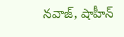నవాజ్, షాహీన్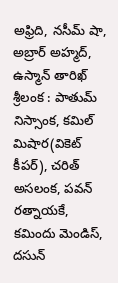అఫ్రిది, నసీమ్ షా, అబ్రార్ అహ్మద్, ఉస్మాన్ తారిఖ్
శ్రీలంక : పాతుమ్ నిస్సాంక, కమిల్ మిషార(వికెట్ కీపర్), చరిత్ అసలంక, పవన్ రత్నాయకే, కమిందు మెండిస్, దసున్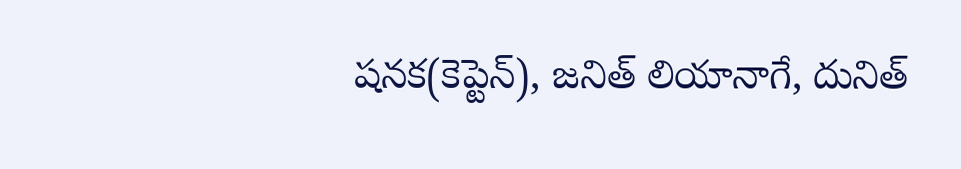షనక(కెప్టెన్), జనిత్ లియానాగే, దునిత్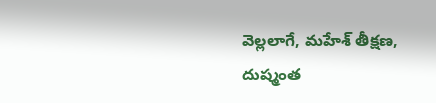వెల్లలాగే, మహేశ్ తీక్షణ, దుష్మంత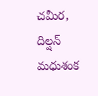చమీర, దిల్షన్ మధుశంక